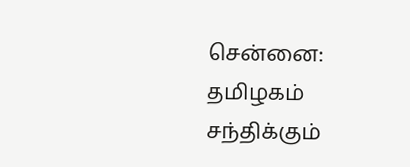சென்னை: தமிழகம் சந்திக்கும்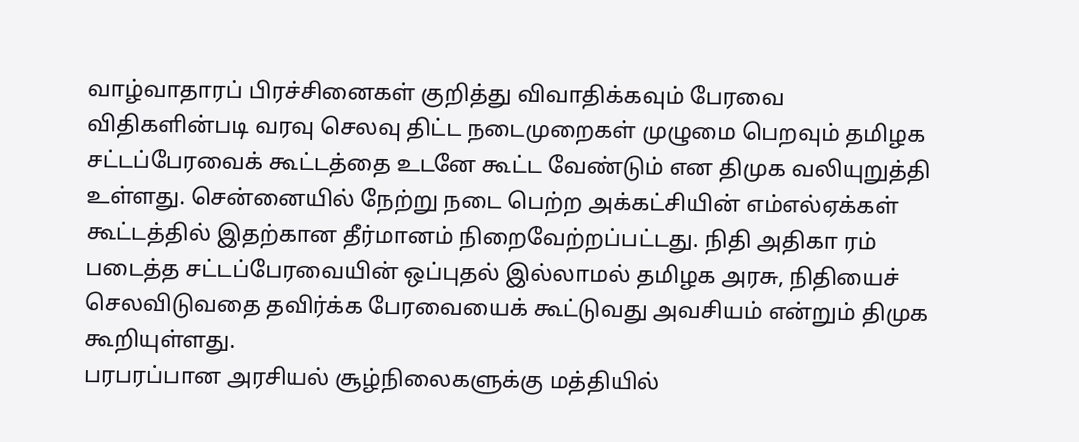வாழ்வாதாரப் பிரச்சினைகள் குறித்து விவாதிக்கவும் பேரவை விதிகளின்படி வரவு செலவு திட்ட நடைமுறைகள் முழுமை பெறவும் தமிழக சட்டப்பேரவைக் கூட்டத்தை உடனே கூட்ட வேண்டும் என திமுக வலியுறுத்தி உள்ளது. சென்னையில் நேற்று நடை பெற்ற அக்கட்சியின் எம்எல்ஏக்கள் கூட்டத்தில் இதற்கான தீர்மானம் நிறைவேற்றப்பட்டது. நிதி அதிகா ரம் படைத்த சட்டப்பேரவையின் ஒப்புதல் இல்லாமல் தமிழக அரசு, நிதியைச் செலவிடுவதை தவிர்க்க பேரவையைக் கூட்டுவது அவசியம் என்றும் திமுக கூறியுள்ளது.
பரபரப்பான அரசியல் சூழ்நிலைகளுக்கு மத்தியில்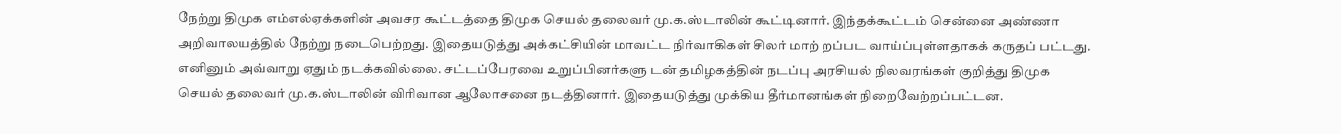நேற்று திமுக எம்எல்ஏக்களின் அவசர கூட்டத்தை திமுக செயல் தலைவர் மு.க.ஸ்டாலின் கூட்டினார். இந்தக்கூட்டம் சென்னை அண்ணா அறிவாலயத்தில் நேற்று நடைபெற்றது. இதையடுத்து அக்கட்சியின் மாவட்ட நிர்வாகிகள் சிலர் மாற் றப்பட வாய்ப்புள்ளதாகக் கருதப் பட்டது. எனினும் அவ்வாறு ஏதும் நடக்கவில்லை. சட்டப்பேரவை உறுப்பினர்களு டன் தமிழகத்தின் நடப்பு அரசியல் நிலவரங்கள் குறித்து திமுக செயல் தலைவர் மு.க.ஸ்டாலின் விரிவான ஆலோசனை நடத்தினார். இதையடுத்து முக்கிய தீர்மானங்கள் நிறைவேற்றப்பட்டன.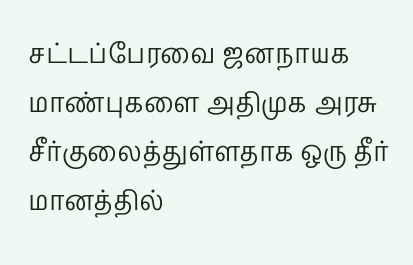சட்டப்பேரவை ஜனநாயக மாண்புகளை அதிமுக அரசு சீர்குலைத்துள்ளதாக ஒரு தீர் மானத்தில்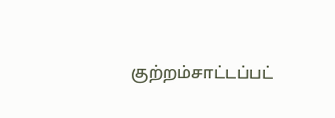குற்றம்சாட்டப்பட்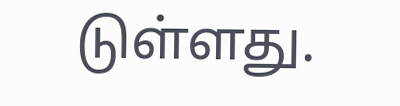டுள்ளது.